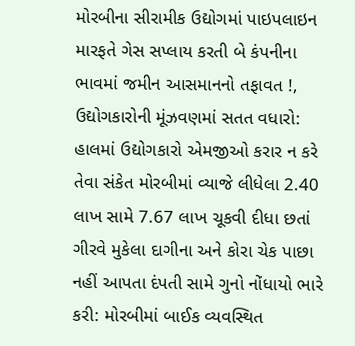મોરબીના સીરામીક ઉદ્યોગમાં પાઇપલાઇન મારફતે ગેસ સપ્લાય કરતી બે કંપનીના ભાવમાં જમીન આસમાનનો તફાવત !, ઉદ્યોગકારોની મૂંઝવણમાં સતત વધારો: હાલમાં ઉદ્યોગકારો એમજીઓ કરાર ન કરે તેવા સંકેત મોરબીમાં વ્યાજે લીધેલા 2.40 લાખ સામે 7.67 લાખ ચૂકવી દીધા છતાં ગીરવે મુકેલા દાગીના અને કોરા ચેક પાછા નહીં આપતા દંપતી સામે ગુનો નોંધાયો ભારે કરી: મોરબીમાં બાઈક વ્યવસ્થિત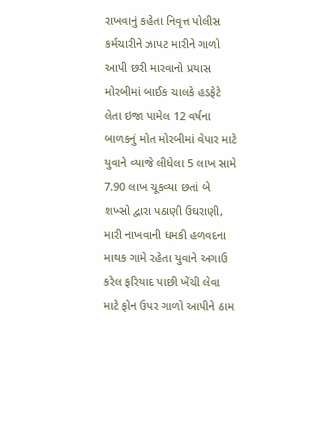રાખવાનું કહેતા નિવૃત્ત પોલીસ કર્મચારીને ઝાપટ મારીને ગાળો આપી છરી મારવાનો પ્રયાસ મોરબીમાં બાઈક ચાલકે હડફેટે લેતા ઇજા પામેલ 12 વર્ષના બાળકનું મોત મોરબીમાં વેપાર માટે યુવાને વ્યાજે લીધેલા 5 લાખ સામે 7.90 લાખ ચૂકવ્યા છતાં બે શખ્સો દ્વારા પઠાણી ઉઘરાણી, મારી નાખવાની ધમકી હળવદના માથક ગામે રહેતા યુવાને અગાઉ કરેલ ફરિયાદ પાછી ખેંચી લેવા માટે ફોન ઉપર ગાળો આપીને ઠામ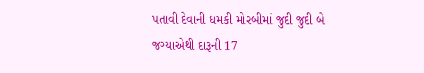પતાવી દેવાની ધમકી મોરબીમાં જુદી જુદી બે જગ્યાએથી દારૂની 17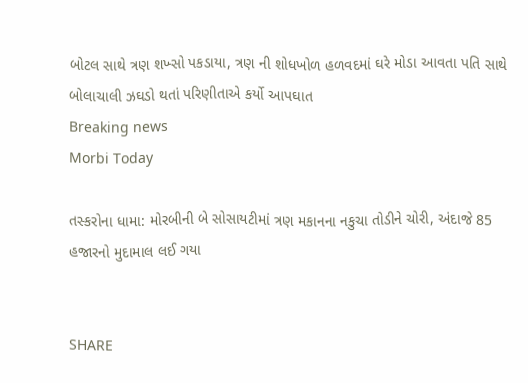બોટલ સાથે ત્રણ શખ્સો પકડાયા, ત્રણ ની શોધખોળ હળવદમાં ઘરે મોડા આવતા પતિ સાથે બોલાચાલી ઝઘડો થતાં પરિણીતાએ કર્યો આપઘાત
Breaking news
Morbi Today

તસ્કરોના ધામા: મોરબીની બે સોસાયટીમાં ત્રણ મકાનના નકુચા તોડીને ચોરી, અંદાજે 85 હજારનો મુદામાલ લઈ ગયા


SHARE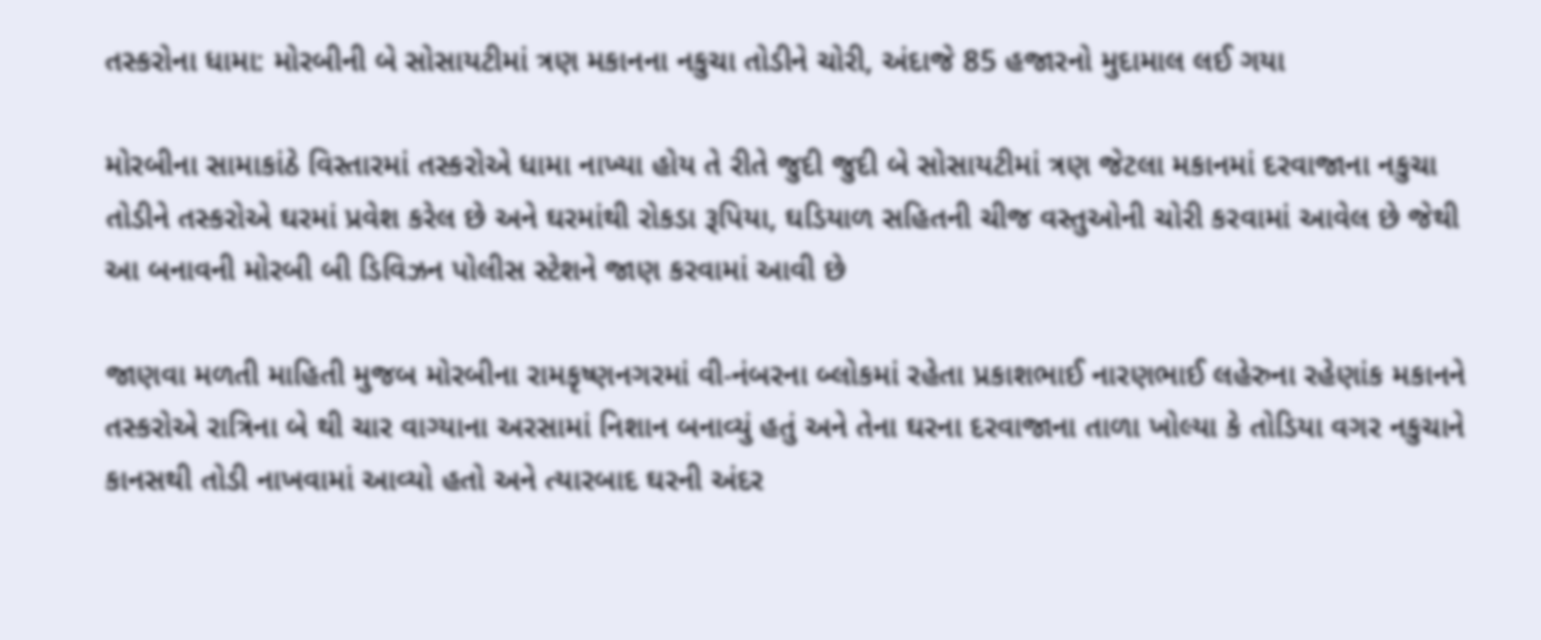તસ્કરોના ધામા: મોરબીની બે સોસાયટીમાં ત્રણ મકાનના નકુચા તોડીને ચોરી, અંદાજે 85 હજારનો મુદામાલ લઈ ગયા

મોરબીના સામાકાંઠે વિસ્તારમાં તસ્કરોએ ધામા નાખ્યા હોય તે રીતે જુદી જુદી બે સોસાયટીમાં ત્રણ જેટલા મકાનમાં દરવાજાના નકુચા તોડીને તસ્કરોએ ઘરમાં પ્રવેશ કરેલ છે અને ઘરમાંથી રોકડા રૂપિયા, ઘડિયાળ સહિતની ચીજ વસ્તુઓની ચોરી કરવામાં આવેલ છે જેથી આ બનાવની મોરબી બી ડિવિઝન પોલીસ સ્ટેશને જાણ કરવામાં આવી છે

જાણવા મળતી માહિતી મુજબ મોરબીના રામકૃષ્ણનગરમાં વી-નંબરના બ્લોકમાં રહેતા પ્રકાશભાઈ નારણભાઈ લહેરુના રહેણાંક મકાનને તસ્કરોએ રાત્રિના બે થી ચાર વાગ્યાના અરસામાં નિશાન બનાવ્યું હતું અને તેના ઘરના દરવાજાના તાળા ખોલ્યા કે તોડિયા વગર નકુચાને કાનસથી તોડી નાખવામાં આવ્યો હતો અને ત્યારબાદ ઘરની અંદર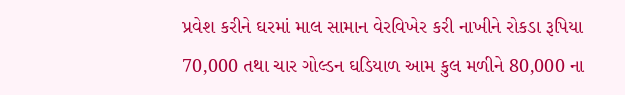પ્રવેશ કરીને ઘરમાં માલ સામાન વેરવિખેર કરી નાખીને રોકડા રૂપિયા 70,000 તથા ચાર ગોલ્ડન ઘડિયાળ આમ કુલ મળીને 80,000 ના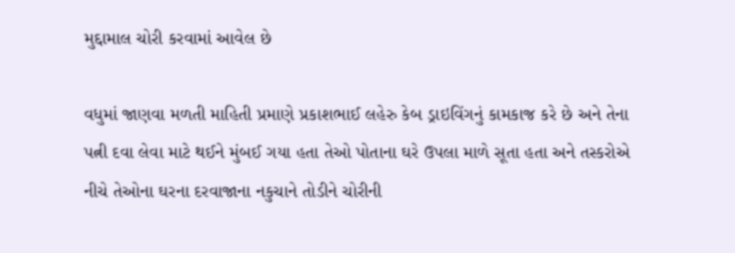મુદ્દામાલ ચોરી કરવામાં આવેલ છે

વધુમાં જાણવા મળતી માહિતી પ્રમાણે પ્રકાશભાઈ લહેરુ કેબ ડ્રાઇવિંગનું કામકાજ કરે છે અને તેના પત્ની દવા લેવા માટે થઈને મુંબઈ ગયા હતા તેઓ પોતાના ઘરે ઉપલા માળે સૂતા હતા અને તસ્કરોએ નીચે તેઓના ઘરના દરવાજાના નકુચાને તોડીને ચોરીની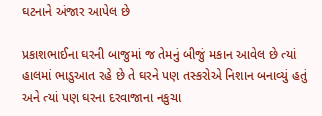ઘટનાને અંજાર આપેલ છે

પ્રકાશભાઈના ઘરની બાજુમાં જ તેમનું બીજું મકાન આવેલ છે ત્યાં હાલમાં ભાડુઆત રહે છે તે ઘરને પણ તસ્કરોએ નિશાન બનાવ્યું હતું અને ત્યાં પણ ઘરના દરવાજાના નકુચા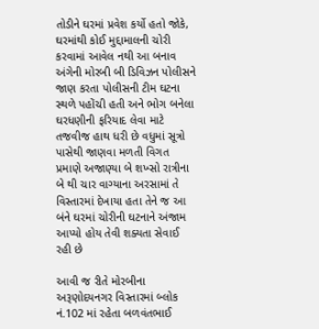તોડીને ઘરમાં પ્રવેશ કર્યો હતો જોકે, ઘરમાંથી કોઈ મુદ્દામાલની ચોરી કરવામાં આવેલ નથી આ બનાવ અંગેની મોરબી બી ડિવિઝન પોલીસને જાણ કરતા પોલીસની ટીમ ઘટના સ્થળે પહોંચી હતી અને ભોગ બનેલા ઘરધણીની ફરિયાદ લેવા માટે તજવીજ હાથ ધરી છે વધુમાં સૂત્રો પાસેથી જાણવા મળતી વિગત પ્રમાણે અજાણ્યા બે શખ્સો રાત્રીના બે થી ચાર વાગ્યાના અરસામાં તે વિસ્તારમાં દેખાયા હતા તેને જ આ બંને ઘરમાં ચોરીની ઘટનાને અંજામ આપ્યો હોય તેવી શક્યતા સેવાઈ રહી છે

આવી જ રીતે મોરબીના અરૂણોદયનગર વિસ્તારમાં બ્લોક નં.102 માં રહેતા બળવંતભાઈ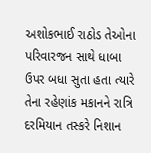અશોકભાઈ રાઠોડ તેઓના પરિવારજન સાથે ધાબા ઉપર બધા સુતા હતા ત્યારે તેના રહેણાંક મકાનને રાત્રિ દરમિયાન તસ્કરે નિશાન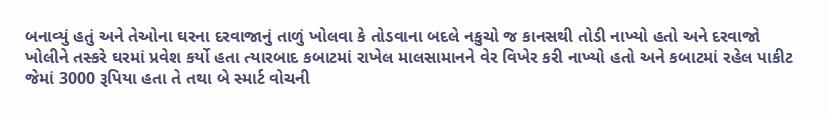બનાવ્યું હતું અને તેઓના ઘરના દરવાજાનું તાળું ખોલવા કે તોડવાના બદલે નકુચો જ કાનસથી તોડી નાખ્યો હતો અને દરવાજો ખોલીને તસ્કરે ઘરમાં પ્રવેશ કર્યો હતા ત્યારબાદ કબાટમાં રાખેલ માલસામાનને વેર વિખેર કરી નાખ્યો હતો અને કબાટમાં રહેલ પાકીટ જેમાં 3000 રૂપિયા હતા તે તથા બે સ્માર્ટ વોચની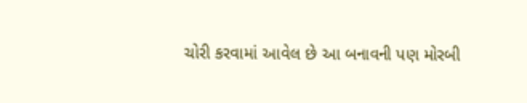ચોરી કરવામાં આવેલ છે આ બનાવની પણ મોરબી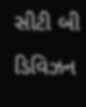સીટી બી ડિવિઝન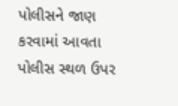પોલીસને જાણ કરવામાં આવતા પોલીસ સ્થળ ઉપર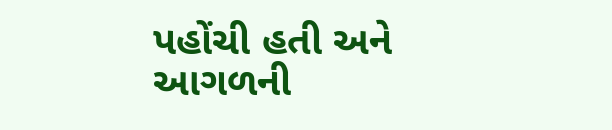પહોંચી હતી અને આગળની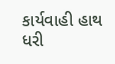કાર્યવાહી હાથ ધરી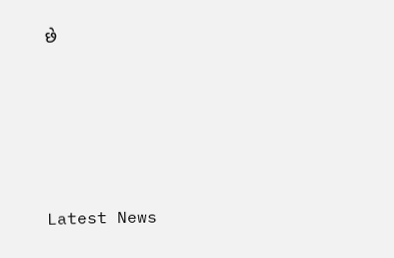છે






Latest News